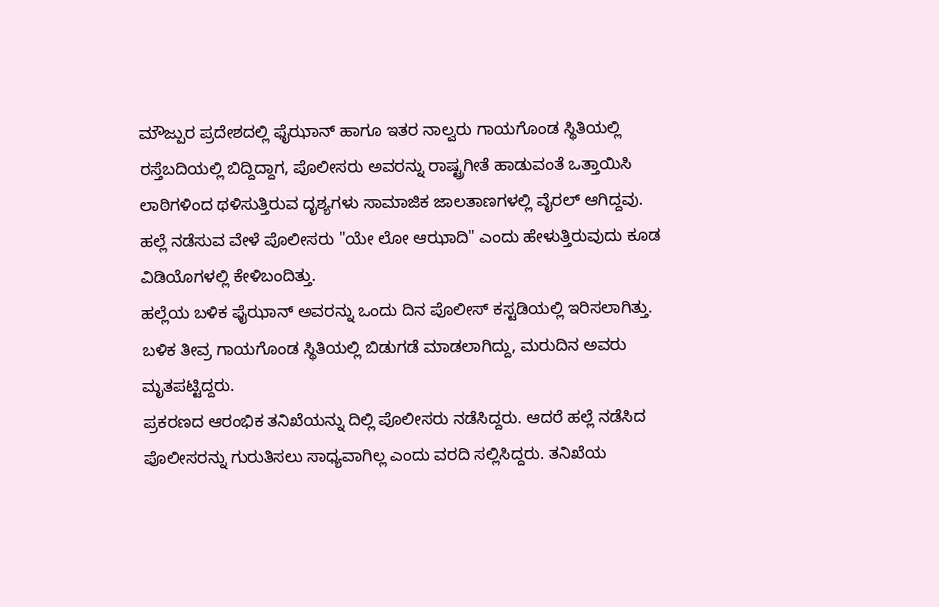ಮೌಜ್ಪುರ ಪ್ರದೇಶದಲ್ಲಿ ಫೈಝಾನ್ ಹಾಗೂ ಇತರ ನಾಲ್ವರು ಗಾಯಗೊಂಡ ಸ್ಥಿತಿಯಲ್ಲಿ ರಸ್ತೆಬದಿಯಲ್ಲಿ ಬಿದ್ದಿದ್ದಾಗ, ಪೊಲೀಸರು ಅವರನ್ನು ರಾಷ್ಟ್ರಗೀತೆ ಹಾಡುವಂತೆ ಒತ್ತಾಯಿಸಿ ಲಾಠಿಗಳಿಂದ ಥಳಿಸುತ್ತಿರುವ ದೃಶ್ಯಗಳು ಸಾಮಾಜಿಕ ಜಾಲತಾಣಗಳಲ್ಲಿ ವೈರಲ್ ಆಗಿದ್ದವು. ಹಲ್ಲೆ ನಡೆಸುವ ವೇಳೆ ಪೊಲೀಸರು "ಯೇ ಲೋ ಆಝಾದಿ" ಎಂದು ಹೇಳುತ್ತಿರುವುದು ಕೂಡ ವಿಡಿಯೊಗಳಲ್ಲಿ ಕೇಳಿಬಂದಿತ್ತು.
ಹಲ್ಲೆಯ ಬಳಿಕ ಫೈಝಾನ್ ಅವರನ್ನು ಒಂದು ದಿನ ಪೊಲೀಸ್ ಕಸ್ಟಡಿಯಲ್ಲಿ ಇರಿಸಲಾಗಿತ್ತು. ಬಳಿಕ ತೀವ್ರ ಗಾಯಗೊಂಡ ಸ್ಥಿತಿಯಲ್ಲಿ ಬಿಡುಗಡೆ ಮಾಡಲಾಗಿದ್ದು, ಮರುದಿನ ಅವರು ಮೃತಪಟ್ಟಿದ್ದರು.
ಪ್ರಕರಣದ ಆರಂಭಿಕ ತನಿಖೆಯನ್ನು ದಿಲ್ಲಿ ಪೊಲೀಸರು ನಡೆಸಿದ್ದರು. ಆದರೆ ಹಲ್ಲೆ ನಡೆಸಿದ ಪೊಲೀಸರನ್ನು ಗುರುತಿಸಲು ಸಾಧ್ಯವಾಗಿಲ್ಲ ಎಂದು ವರದಿ ಸಲ್ಲಿಸಿದ್ದರು. ತನಿಖೆಯ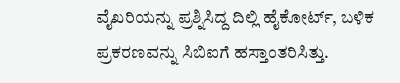ವೈಖರಿಯನ್ನು ಪ್ರಶ್ನಿಸಿದ್ದ ದಿಲ್ಲಿ ಹೈಕೋರ್ಟ್, ಬಳಿಕ ಪ್ರಕರಣವನ್ನು ಸಿಬಿಐಗೆ ಹಸ್ತಾಂತರಿಸಿತ್ತು.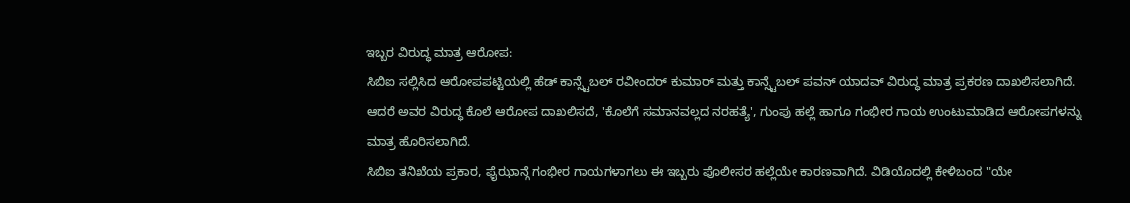ಇಬ್ಬರ ವಿರುದ್ಧ ಮಾತ್ರ ಆರೋಪ:
ಸಿಬಿಐ ಸಲ್ಲಿಸಿದ ಆರೋಪಪಟ್ಟಿಯಲ್ಲಿ ಹೆಡ್ ಕಾನ್ಸ್ಟೆಬಲ್ ರವೀಂದರ್ ಕುಮಾರ್ ಮತ್ತು ಕಾನ್ಸ್ಟೆಬಲ್ ಪವನ್ ಯಾದವ್ ವಿರುದ್ಧ ಮಾತ್ರ ಪ್ರಕರಣ ದಾಖಲಿಸಲಾಗಿದೆ. ಆದರೆ ಅವರ ವಿರುದ್ಧ ಕೊಲೆ ಆರೋಪ ದಾಖಲಿಸದೆ, 'ಕೊಲೆಗೆ ಸಮಾನವಲ್ಲದ ನರಹತ್ಯೆ', ಗುಂಪು ಹಲ್ಲೆ ಹಾಗೂ ಗಂಭೀರ ಗಾಯ ಉಂಟುಮಾಡಿದ ಆರೋಪಗಳನ್ನು ಮಾತ್ರ ಹೊರಿಸಲಾಗಿದೆ.
ಸಿಬಿಐ ತನಿಖೆಯ ಪ್ರಕಾರ, ಫೈಝಾನ್ಗೆ ಗಂಭೀರ ಗಾಯಗಳಾಗಲು ಈ ಇಬ್ಬರು ಪೊಲೀಸರ ಹಲ್ಲೆಯೇ ಕಾರಣವಾಗಿದೆ. ವಿಡಿಯೊದಲ್ಲಿ ಕೇಳಿಬಂದ "ಯೇ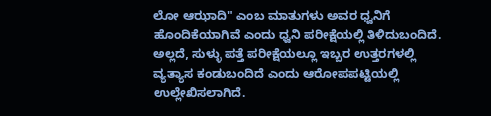ಲೋ ಆಝಾದಿ" ಎಂಬ ಮಾತುಗಳು ಅವರ ಧ್ವನಿಗೆ ಹೊಂದಿಕೆಯಾಗಿವೆ ಎಂದು ಧ್ವನಿ ಪರೀಕ್ಷೆಯಲ್ಲಿ ತಿಳಿದುಬಂದಿದೆ. ಅಲ್ಲದೆ, ಸುಳ್ಳು ಪತ್ತೆ ಪರೀಕ್ಷೆಯಲ್ಲೂ ಇಬ್ಬರ ಉತ್ತರಗಳಲ್ಲಿ ವ್ಯತ್ಯಾಸ ಕಂಡುಬಂದಿದೆ ಎಂದು ಆರೋಪಪಟ್ಟಿಯಲ್ಲಿ ಉಲ್ಲೇಖಿಸಲಾಗಿದೆ.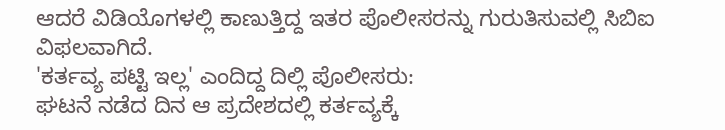ಆದರೆ ವಿಡಿಯೊಗಳಲ್ಲಿ ಕಾಣುತ್ತಿದ್ದ ಇತರ ಪೊಲೀಸರನ್ನು ಗುರುತಿಸುವಲ್ಲಿ ಸಿಬಿಐ ವಿಫಲವಾಗಿದೆ.
'ಕರ್ತವ್ಯ ಪಟ್ಟಿ ಇಲ್ಲ' ಎಂದಿದ್ದ ದಿಲ್ಲಿ ಪೊಲೀಸರು:
ಘಟನೆ ನಡೆದ ದಿನ ಆ ಪ್ರದೇಶದಲ್ಲಿ ಕರ್ತವ್ಯಕ್ಕೆ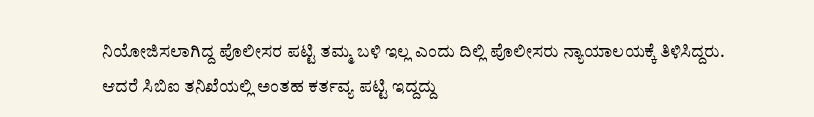ನಿಯೋಜಿಸಲಾಗಿದ್ದ ಪೊಲೀಸರ ಪಟ್ಟಿ ತಮ್ಮ ಬಳಿ ಇಲ್ಲ ಎಂದು ದಿಲ್ಲಿ ಪೊಲೀಸರು ನ್ಯಾಯಾಲಯಕ್ಕೆ ತಿಳಿಸಿದ್ದರು. ಆದರೆ ಸಿಬಿಐ ತನಿಖೆಯಲ್ಲಿ ಅಂತಹ ಕರ್ತವ್ಯ ಪಟ್ಟಿ ಇದ್ದದ್ದು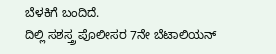ಬೆಳಕಿಗೆ ಬಂದಿದೆ.
ದಿಲ್ಲಿ ಸಶಸ್ತ್ರ ಪೊಲೀಸರ 7ನೇ ಬೆಟಾಲಿಯನ್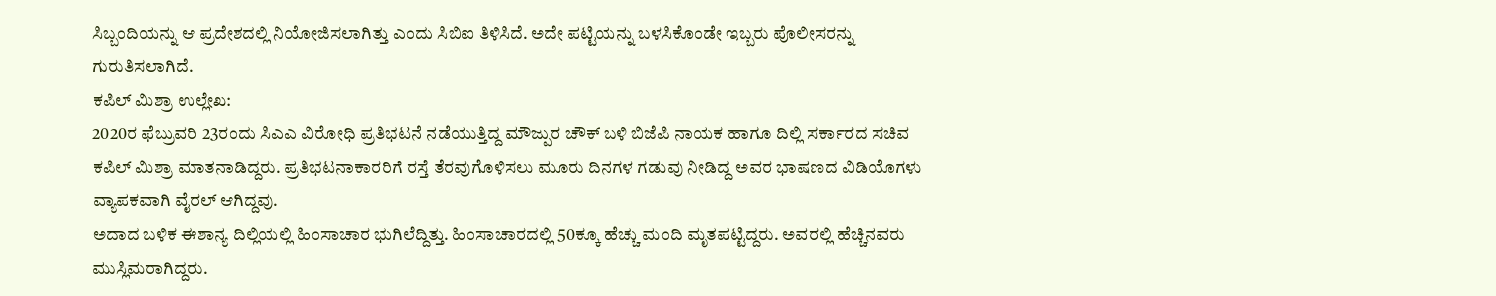ಸಿಬ್ಬಂದಿಯನ್ನು ಆ ಪ್ರದೇಶದಲ್ಲಿ ನಿಯೋಜಿಸಲಾಗಿತ್ತು ಎಂದು ಸಿಬಿಐ ತಿಳಿಸಿದೆ. ಅದೇ ಪಟ್ಟಿಯನ್ನು ಬಳಸಿಕೊಂಡೇ ಇಬ್ಬರು ಪೊಲೀಸರನ್ನು ಗುರುತಿಸಲಾಗಿದೆ.
ಕಪಿಲ್ ಮಿಶ್ರಾ ಉಲ್ಲೇಖ:
2020ರ ಫೆಬ್ರುವರಿ 23ರಂದು ಸಿಎಎ ವಿರೋಧಿ ಪ್ರತಿಭಟನೆ ನಡೆಯುತ್ತಿದ್ದ ಮೌಜ್ಪುರ ಚೌಕ್ ಬಳಿ ಬಿಜೆಪಿ ನಾಯಕ ಹಾಗೂ ದಿಲ್ಲಿ ಸರ್ಕಾರದ ಸಚಿವ ಕಪಿಲ್ ಮಿಶ್ರಾ ಮಾತನಾಡಿದ್ದರು. ಪ್ರತಿಭಟನಾಕಾರರಿಗೆ ರಸ್ತೆ ತೆರವುಗೊಳಿಸಲು ಮೂರು ದಿನಗಳ ಗಡುವು ನೀಡಿದ್ದ ಅವರ ಭಾಷಣದ ವಿಡಿಯೊಗಳು ವ್ಯಾಪಕವಾಗಿ ವೈರಲ್ ಆಗಿದ್ದವು.
ಅದಾದ ಬಳಿಕ ಈಶಾನ್ಯ ದಿಲ್ಲಿಯಲ್ಲಿ ಹಿಂಸಾಚಾರ ಭುಗಿಲೆದ್ದಿತ್ತು. ಹಿಂಸಾಚಾರದಲ್ಲಿ 50ಕ್ಕೂ ಹೆಚ್ಚು ಮಂದಿ ಮೃತಪಟ್ಟಿದ್ದರು. ಅವರಲ್ಲಿ ಹೆಚ್ಚಿನವರು ಮುಸ್ಲಿಮರಾಗಿದ್ದರು.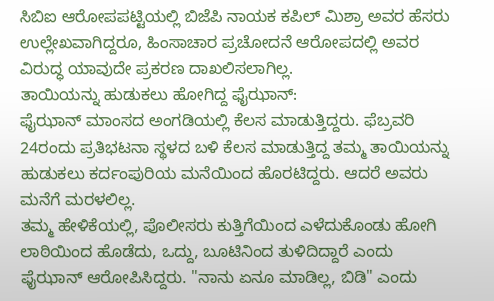ಸಿಬಿಐ ಆರೋಪಪಟ್ಟಿಯಲ್ಲಿ ಬಿಜೆಪಿ ನಾಯಕ ಕಪಿಲ್ ಮಿಶ್ರಾ ಅವರ ಹೆಸರು ಉಲ್ಲೇಖವಾಗಿದ್ದರೂ, ಹಿಂಸಾಚಾರ ಪ್ರಚೋದನೆ ಆರೋಪದಲ್ಲಿ ಅವರ ವಿರುದ್ಧ ಯಾವುದೇ ಪ್ರಕರಣ ದಾಖಲಿಸಲಾಗಿಲ್ಲ.
ತಾಯಿಯನ್ನು ಹುಡುಕಲು ಹೋಗಿದ್ದ ಫೈಝಾನ್:
ಫೈಝಾನ್ ಮಾಂಸದ ಅಂಗಡಿಯಲ್ಲಿ ಕೆಲಸ ಮಾಡುತ್ತಿದ್ದರು. ಫೆಬ್ರವರಿ 24ರಂದು ಪ್ರತಿಭಟನಾ ಸ್ಥಳದ ಬಳಿ ಕೆಲಸ ಮಾಡುತ್ತಿದ್ದ ತಮ್ಮ ತಾಯಿಯನ್ನು ಹುಡುಕಲು ಕರ್ದಂಪುರಿಯ ಮನೆಯಿಂದ ಹೊರಟಿದ್ದರು. ಆದರೆ ಅವರು ಮನೆಗೆ ಮರಳಲಿಲ್ಲ.
ತಮ್ಮ ಹೇಳಿಕೆಯಲ್ಲಿ, ಪೊಲೀಸರು ಕುತ್ತಿಗೆಯಿಂದ ಎಳೆದುಕೊಂಡು ಹೋಗಿ ಲಾಠಿಯಿಂದ ಹೊಡೆದು, ಒದ್ದು, ಬೂಟಿನಿಂದ ತುಳಿದಿದ್ದಾರೆ ಎಂದು ಫೈಝಾನ್ ಆರೋಪಿಸಿದ್ದರು. "ನಾನು ಏನೂ ಮಾಡಿಲ್ಲ, ಬಿಡಿ" ಎಂದು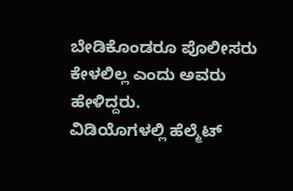ಬೇಡಿಕೊಂಡರೂ ಪೊಲೀಸರು ಕೇಳಲಿಲ್ಲ ಎಂದು ಅವರು ಹೇಳಿದ್ದರು.
ವಿಡಿಯೊಗಳಲ್ಲಿ ಹೆಲ್ಮೆಟ್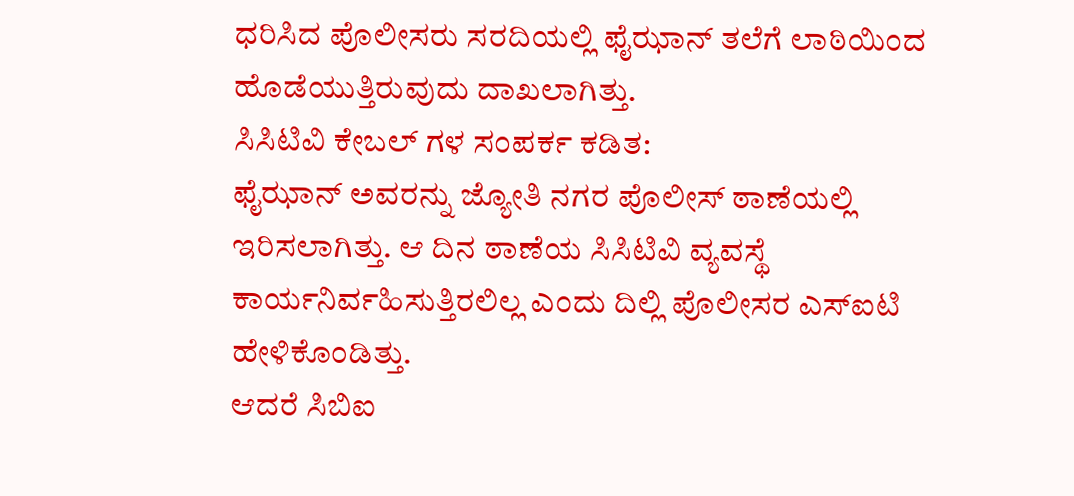ಧರಿಸಿದ ಪೊಲೀಸರು ಸರದಿಯಲ್ಲಿ ಫೈಝಾನ್ ತಲೆಗೆ ಲಾಠಿಯಿಂದ ಹೊಡೆಯುತ್ತಿರುವುದು ದಾಖಲಾಗಿತ್ತು.
ಸಿಸಿಟಿವಿ ಕೇಬಲ್ ಗಳ ಸಂಪರ್ಕ ಕಡಿತ:
ಫೈಝಾನ್ ಅವರನ್ನು ಜ್ಯೋತಿ ನಗರ ಪೊಲೀಸ್ ಠಾಣೆಯಲ್ಲಿ ಇರಿಸಲಾಗಿತ್ತು. ಆ ದಿನ ಠಾಣೆಯ ಸಿಸಿಟಿವಿ ವ್ಯವಸ್ಥೆ ಕಾರ್ಯನಿರ್ವಹಿಸುತ್ತಿರಲಿಲ್ಲ ಎಂದು ದಿಲ್ಲಿ ಪೊಲೀಸರ ಎಸ್ಐಟಿ ಹೇಳಿಕೊಂಡಿತ್ತು.
ಆದರೆ ಸಿಬಿಐ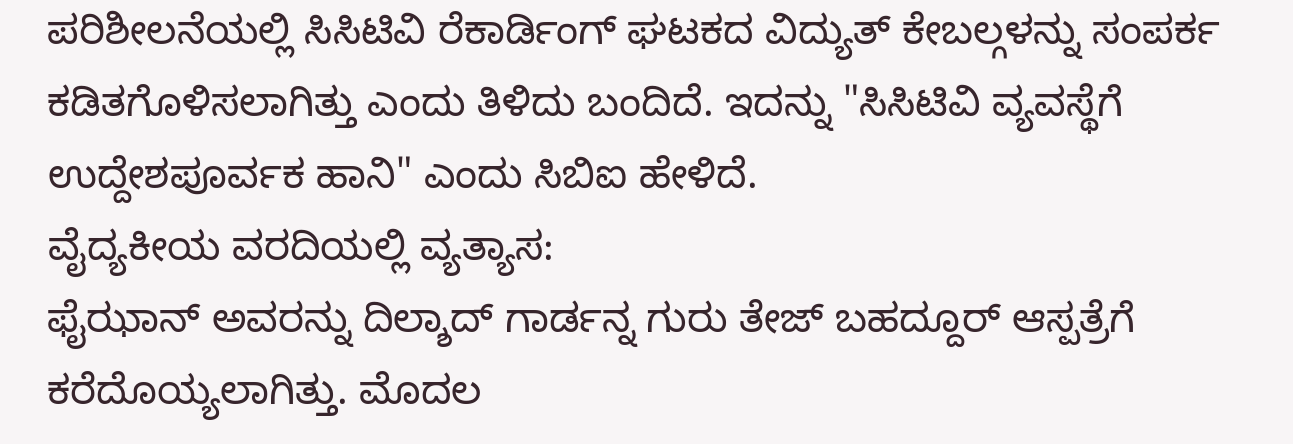ಪರಿಶೀಲನೆಯಲ್ಲಿ ಸಿಸಿಟಿವಿ ರೆಕಾರ್ಡಿಂಗ್ ಘಟಕದ ವಿದ್ಯುತ್ ಕೇಬಲ್ಗಳನ್ನು ಸಂಪರ್ಕ ಕಡಿತಗೊಳಿಸಲಾಗಿತ್ತು ಎಂದು ತಿಳಿದು ಬಂದಿದೆ. ಇದನ್ನು "ಸಿಸಿಟಿವಿ ವ್ಯವಸ್ಥೆಗೆ ಉದ್ದೇಶಪೂರ್ವಕ ಹಾನಿ" ಎಂದು ಸಿಬಿಐ ಹೇಳಿದೆ.
ವೈದ್ಯಕೀಯ ವರದಿಯಲ್ಲಿ ವ್ಯತ್ಯಾಸ:
ಫೈಝಾನ್ ಅವರನ್ನು ದಿಲ್ಶಾದ್ ಗಾರ್ಡನ್ನ ಗುರು ತೇಜ್ ಬಹದ್ದೂರ್ ಆಸ್ಪತ್ರೆಗೆ ಕರೆದೊಯ್ಯಲಾಗಿತ್ತು. ಮೊದಲ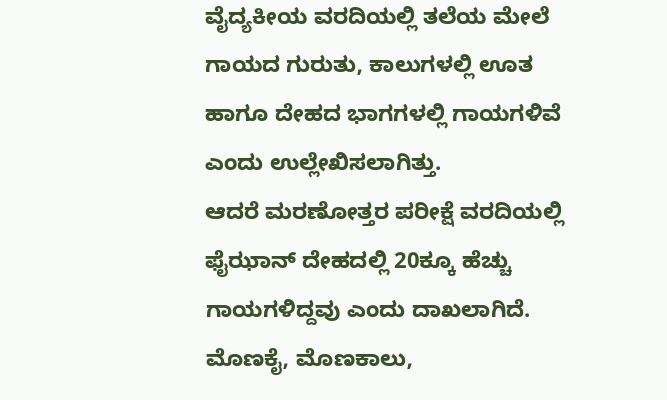ವೈದ್ಯಕೀಯ ವರದಿಯಲ್ಲಿ ತಲೆಯ ಮೇಲೆ ಗಾಯದ ಗುರುತು, ಕಾಲುಗಳಲ್ಲಿ ಊತ ಹಾಗೂ ದೇಹದ ಭಾಗಗಳಲ್ಲಿ ಗಾಯಗಳಿವೆ ಎಂದು ಉಲ್ಲೇಖಿಸಲಾಗಿತ್ತು.
ಆದರೆ ಮರಣೋತ್ತರ ಪರೀಕ್ಷೆ ವರದಿಯಲ್ಲಿ ಫೈಝಾನ್ ದೇಹದಲ್ಲಿ 20ಕ್ಕೂ ಹೆಚ್ಚು ಗಾಯಗಳಿದ್ದವು ಎಂದು ದಾಖಲಾಗಿದೆ. ಮೊಣಕೈ, ಮೊಣಕಾಲು,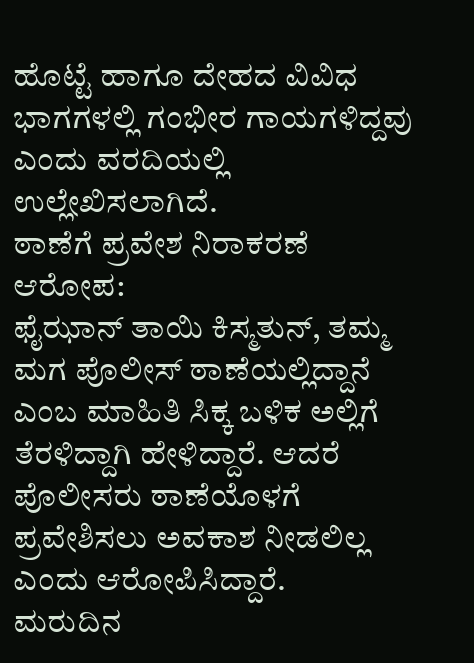ಹೊಟ್ಟೆ ಹಾಗೂ ದೇಹದ ವಿವಿಧ ಭಾಗಗಳಲ್ಲಿ ಗಂಭೀರ ಗಾಯಗಳಿದ್ದವು ಎಂದು ವರದಿಯಲ್ಲಿ ಉಲ್ಲೇಖಿಸಲಾಗಿದೆ.
ಠಾಣೆಗೆ ಪ್ರವೇಶ ನಿರಾಕರಣೆ ಆರೋಪ:
ಫೈಝಾನ್ ತಾಯಿ ಕಿಸ್ಮತುನ್, ತಮ್ಮ ಮಗ ಪೊಲೀಸ್ ಠಾಣೆಯಲ್ಲಿದ್ದಾನೆ ಎಂಬ ಮಾಹಿತಿ ಸಿಕ್ಕ ಬಳಿಕ ಅಲ್ಲಿಗೆ ತೆರಳಿದ್ದಾಗಿ ಹೇಳಿದ್ದಾರೆ. ಆದರೆ ಪೊಲೀಸರು ಠಾಣೆಯೊಳಗೆ ಪ್ರವೇಶಿಸಲು ಅವಕಾಶ ನೀಡಲಿಲ್ಲ ಎಂದು ಆರೋಪಿಸಿದ್ದಾರೆ.
ಮರುದಿನ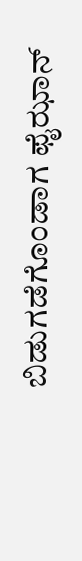ಬಿಡುಗಡೆಗೊಂಡಾಗ ಫೈಝಾನ್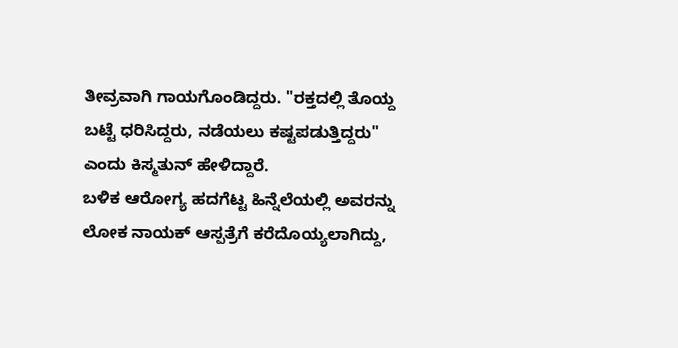ತೀವ್ರವಾಗಿ ಗಾಯಗೊಂಡಿದ್ದರು. "ರಕ್ತದಲ್ಲಿ ತೊಯ್ದ ಬಟ್ಟೆ ಧರಿಸಿದ್ದರು, ನಡೆಯಲು ಕಷ್ಟಪಡುತ್ತಿದ್ದರು" ಎಂದು ಕಿಸ್ಮತುನ್ ಹೇಳಿದ್ದಾರೆ.
ಬಳಿಕ ಆರೋಗ್ಯ ಹದಗೆಟ್ಟ ಹಿನ್ನೆಲೆಯಲ್ಲಿ ಅವರನ್ನು ಲೋಕ ನಾಯಕ್ ಆಸ್ಪತ್ರೆಗೆ ಕರೆದೊಯ್ಯಲಾಗಿದ್ದು,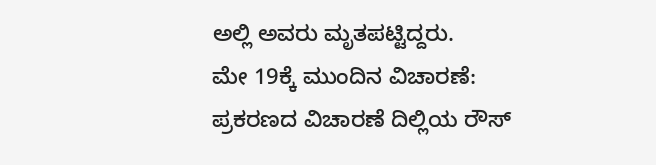ಅಲ್ಲಿ ಅವರು ಮೃತಪಟ್ಟಿದ್ದರು.
ಮೇ 19ಕ್ಕೆ ಮುಂದಿನ ವಿಚಾರಣೆ:
ಪ್ರಕರಣದ ವಿಚಾರಣೆ ದಿಲ್ಲಿಯ ರೌಸ್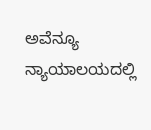ಅವೆನ್ಯೂ ನ್ಯಾಯಾಲಯದಲ್ಲಿ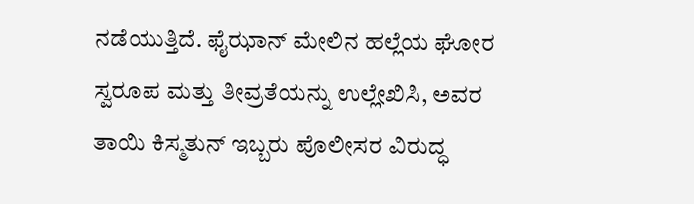ನಡೆಯುತ್ತಿದೆ. ಫೈಝಾನ್ ಮೇಲಿನ ಹಲ್ಲೆಯ ಘೋರ ಸ್ವರೂಪ ಮತ್ತು ತೀವ್ರತೆಯನ್ನು ಉಲ್ಲೇಖಿಸಿ, ಅವರ ತಾಯಿ ಕಿಸ್ಮತುನ್ ಇಬ್ಬರು ಪೊಲೀಸರ ವಿರುದ್ಧ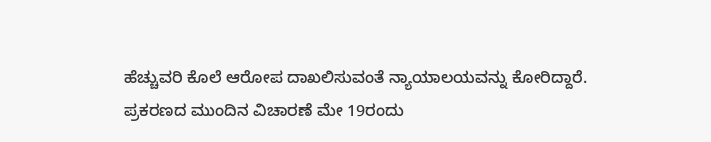ಹೆಚ್ಚುವರಿ ಕೊಲೆ ಆರೋಪ ದಾಖಲಿಸುವಂತೆ ನ್ಯಾಯಾಲಯವನ್ನು ಕೋರಿದ್ದಾರೆ.
ಪ್ರಕರಣದ ಮುಂದಿನ ವಿಚಾರಣೆ ಮೇ 19ರಂದು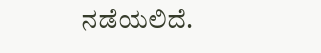ನಡೆಯಲಿದೆ.